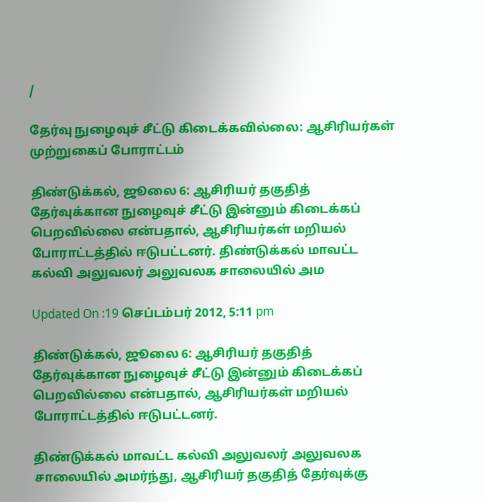/

தேர்வு நுழைவுச் சீட்டு கிடைக்கவில்லை: ஆசிரியர்கள் முற்றுகைப் போராட்டம்

திண்டுக்கல், ஜூலை 6: ஆசிரியர் தகுதித் தேர்வுக்கான நுழைவுச் சீட்டு இன்னும் கிடைக்கப் பெறவில்லை என்பதால், ஆசிரியர்கள் மறியல் போராட்டத்தில் ஈடுபட்டனர். திண்டுக்கல் மாவட்ட கல்வி அலுவலர் அலுவலக சாலையில் அம

Updated On :19 செப்டம்பர் 2012, 5:11 pm

திண்டுக்கல், ஜூலை 6: ஆசிரியர் தகுதித் தேர்வுக்கான நுழைவுச் சீட்டு இன்னும் கிடைக்கப் பெறவில்லை என்பதால், ஆசிரியர்கள் மறியல் போராட்டத்தில் ஈடுபட்டனர்.

திண்டுக்கல் மாவட்ட கல்வி அலுவலர் அலுவலக சாலையில் அமர்ந்து, ஆசிரியர் தகுதித் தேர்வுக்கு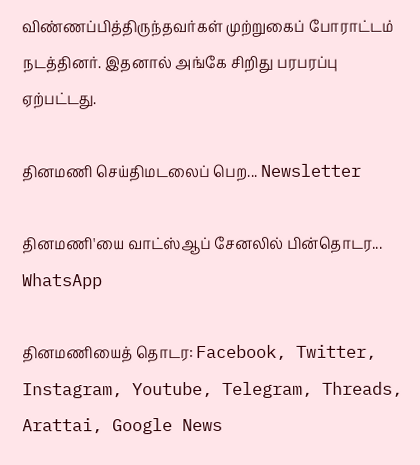விண்ணப்பித்திருந்தவர்கள் முற்றுகைப் போராட்டம் நடத்தினர். இதனால் அங்கே சிறிது பரபரப்பு ஏற்பட்டது.

தினமணி செய்திமடலைப் பெற... Newsletter

தினமணி'யை வாட்ஸ்ஆப் சேனலில் பின்தொடர... WhatsApp

தினமணியைத் தொடர: Facebook, Twitter, Instagram, Youtube, Telegram, Threads, Arattai, Google News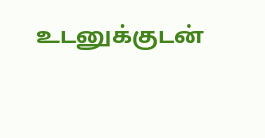உடனுக்குடன்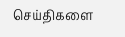செய்திகளை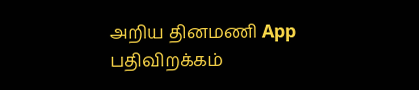அறிய தினமணி App பதிவிறக்கம்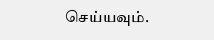செய்யவும்.